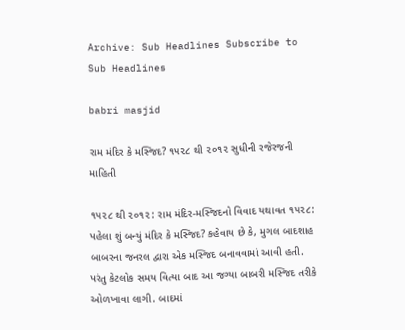Archive: Sub Headlines Subscribe to Sub Headlines

babri masjid

રામ મંદિર કે મસ્જિદ? ૧૫૨૮ થી ૨૦૧૨ સુધીની રજેરજની માહિતી

૧૫૨૮ થી ૨૦૧૨: રામ મંદિર-મસ્જિદનો વિવાદ યથાવત ૧૫૨૮: પહેલા શું બન્યું મંદિર કે મસ્જિદ? કહેવાય છે કે, મુગલ બાદશાહ બાબરના જનરલ દ્વારા એક મસ્જિદ બનાવવામાં આવી હતી. પરંતુ કેટલોક સમય વિત્યા બાદ આ જગ્યા બાબરી મસ્જિદ તરીકે ઓળખાવા લાગી. બાદમાં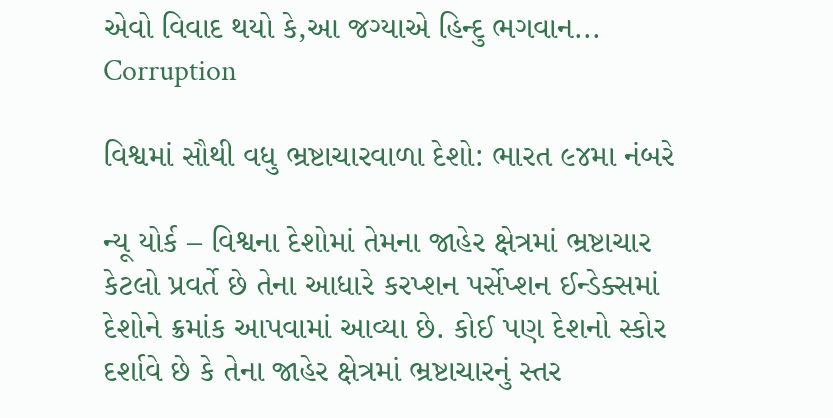એવો વિવાદ થયો કે,આ જગ્યાએ હિન્દુ ભગવાન...
Corruption

વિશ્વમાં સૌથી વધુ ભ્રષ્ટાચારવાળા દેશો: ભારત ૯૪મા નંબરે

ન્યૂ યોર્ક – વિશ્વના દેશોમાં તેમના જાહેર ક્ષેત્રમાં ભ્રષ્ટાચાર કેટલો પ્રવર્તે છે તેના આધારે કરપ્શન પર્સેપ્શન ઈન્ડેક્સમાં દેશોને ક્રમાંક આપવામાં આવ્યા છે. કોઈ પણ દેશનો સ્કોર દર્શાવે છે કે તેના જાહેર ક્ષેત્રમાં ભ્રષ્ટાચારનું સ્તર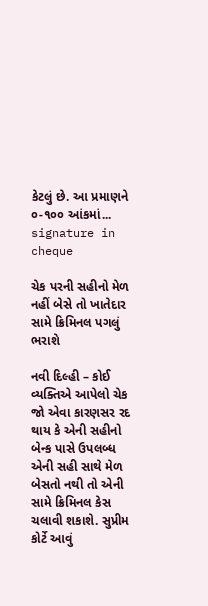કેટલું છે. આ પ્રમાણને ૦-૧૦૦ આંકમાં...
signature in cheque

ચેક પરની સહીનો મેળ નહીં બેસે તો ખાતેદાર સામે ક્રિમિનલ પગલું ભરાશે

નવી દિલ્હી – કોઈ વ્યક્તિએ આપેલો ચેક જો એવા કારણસર રદ થાય કે એની સહીનો બેન્ક પાસે ઉપલબ્ધ એની સહી સાથે મેળ બેસતો નથી તો એની સામે ક્રિમિનલ કેસ ચલાવી શકાશે. સુપ્રીમ કોર્ટે આવું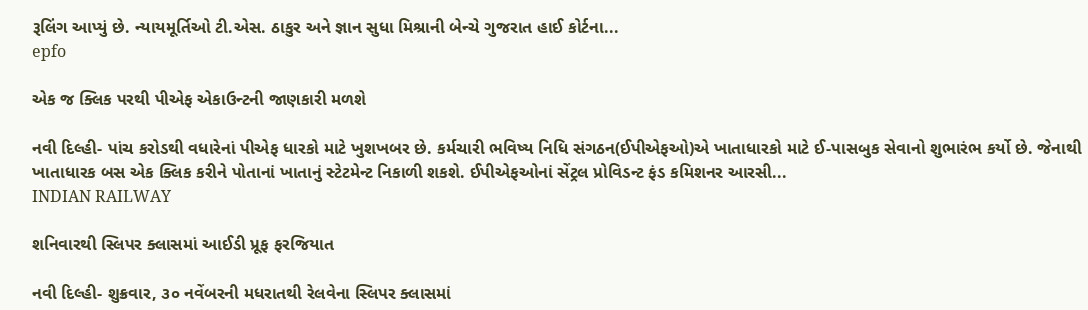રૂલિંગ આપ્યું છે. ન્યાયમૂર્તિઓ ટી.એસ. ઠાકુર અને જ્ઞાન સુધા મિશ્રાની બેન્ચે ગુજરાત હાઈ કોર્ટના...
epfo

એક જ ક્લિક પરથી પીએફ એકાઉન્ટની જાણકારી મળશે

નવી દિલ્હી- પાંચ કરોડથી વધારેનાં પીએફ ધારકો માટે ખુશખબર છે. કર્મચારી ભવિષ્ય નિધિ સંગઠન(ઈપીએફઓ)એ ખાતાધારકો માટે ઈ-પાસબુક સેવાનો શુભારંભ કર્યો છે. જેનાથી ખાતાધારક બસ એક ક્લિક કરીને પોતાનાં ખાતાનું સ્ટેટમેન્ટ નિકાળી શકશે. ઈપીએફઓનાં સેંટ્રલ પ્રોવિડન્ટ ફંડ કમિશનર આરસી...
INDIAN RAILWAY

શનિવારથી સ્લિપર ક્લાસમાં આઈડી પ્રૂફ ફરજિયાત

નવી દિલ્હી- શુક્રવાર, ૩૦ નવેંબરની મધરાતથી રેલવેના સ્લિપર ક્લાસમાં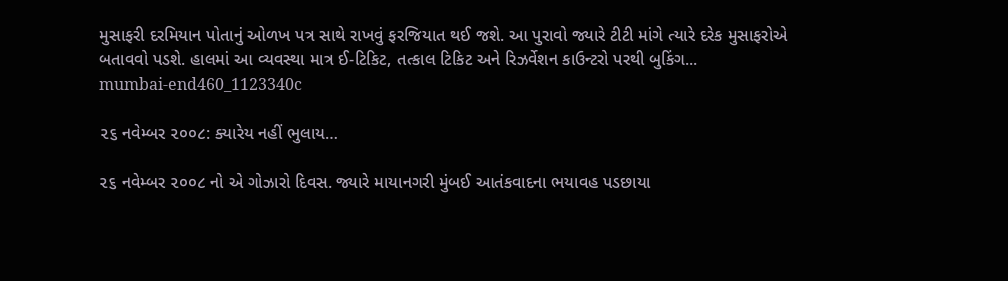મુસાફરી દરમિયાન પોતાનું ઓળખ પત્ર સાથે રાખવું ફરજિયાત થઈ જશે. આ પુરાવો જ્યારે ટીટી માંગે ત્યારે દરેક મુસાફરોએ બતાવવો પડશે. હાલમાં આ વ્યવસ્થા માત્ર ઈ-ટિકિટ, તત્કાલ ટિકિટ અને રિઝર્વેશન કાઉન્ટરો પરથી બુકિંગ...
mumbai-end460_1123340c

૨૬ નવેમ્બર ૨૦૦૮: ક્યારેય નહીં ભુલાય…

૨૬ નવેમ્બર ૨૦૦૮ નો એ ગોઝારો દિવસ. જ્યારે માયાનગરી મુંબઈ આતંકવાદના ભયાવહ પડછાયા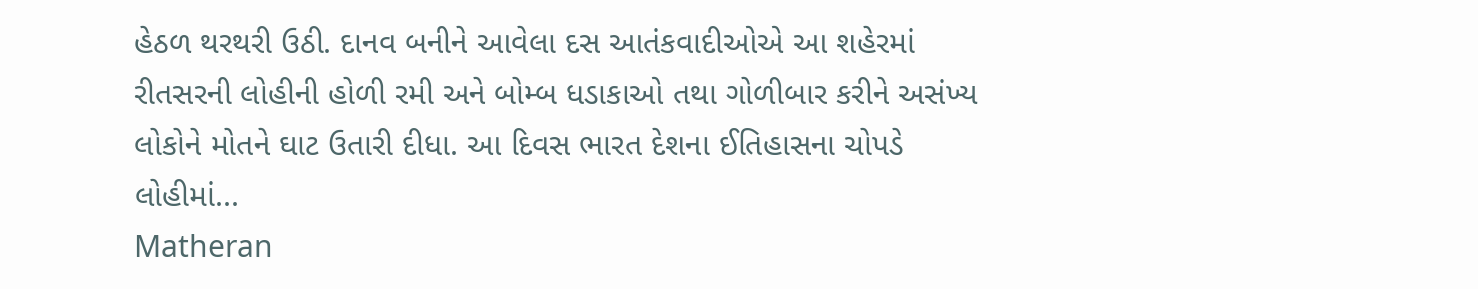હેઠળ થરથરી ઉઠી. દાનવ બનીને આવેલા દસ આતંકવાદીઓએ આ શહેરમાં રીતસરની લોહીની હોળી રમી અને બોમ્બ ધડાકાઓ તથા ગોળીબાર કરીને અસંખ્ય લોકોને મોતને ઘાટ ઉતારી દીધા. આ દિવસ ભારત દેશના ઈતિહાસના ચોપડે લોહીમાં...
Matheran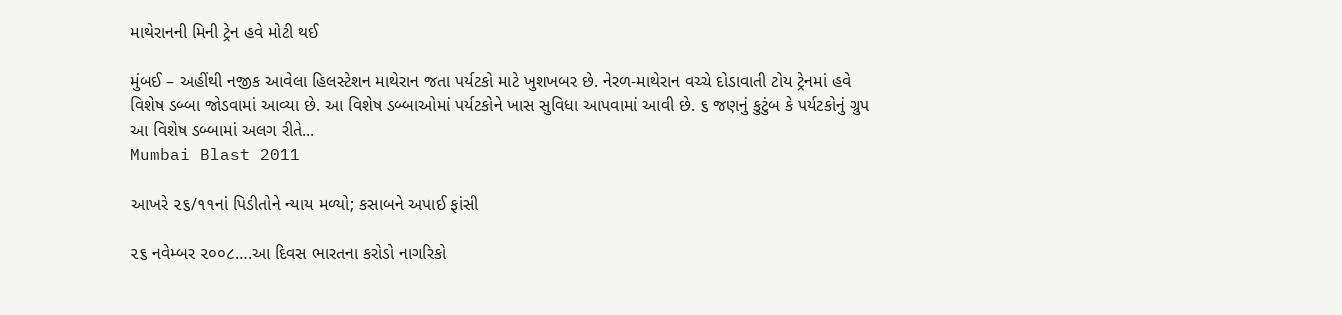માથેરાનની મિની ટ્રેન હવે મોટી થઈ

મુંબઈ – અહીંથી નજીક આવેલા હિલસ્ટેશન માથેરાન જતા પર્યટકો માટે ખુશખબર છે. નેરળ-માથેરાન વચ્ચે દોડાવાતી ટોય ટ્રેનમાં હવે વિશેષ ડબ્બા જોડવામાં આવ્યા છે. આ વિશેષ ડબ્બાઓમાં પર્યટકોને ખાસ સુવિધા આપવામાં આવી છે. ૬ જણનું કુટુંબ કે પર્યટકોનું ગ્રુપ આ વિશેષ ડબ્બામાં અલગ રીતે...
Mumbai Blast 2011

આખરે ૨૬/૧૧નાં પિડીતોને ન્યાય મળ્યો; કસાબને અપાઈ ફાંસી

૨૬ નવેમ્બર ૨૦૦૮….આ દિવસ ભારતના કરોડો નાગરિકો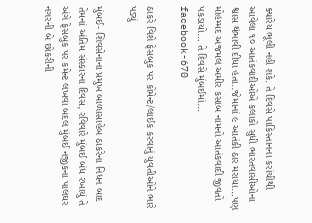ક્યારેય ભૂલી નહી શકે. તે દિવસે પાકિસ્તાનના કરાંચીથી આવેલા ૧૦ આતંકવાદીઓએ કલાકો સુધી ભારતવાસીઓના શ્વાસ થંભાવી દીધા હતા..જેમાનાં ૯ આતંકી ઠાર મરાયા…પણ મોહમ્મદ અજમલ અમીર કસાબ નામનો આતંકવાદી જીવતો પકડાયો… તે દિવસે મુંબઈમાં...
facebook-670

ઠાકરે વિશે ફેસબુક પર કોમેન્ટ/લાઈક કરવાનું યુવતીઓને ભારે પડ્યું

મુંબઈ- શિવસેનાના પ્રમુખ બાળાસાહેબ ઠાકરેના નિધન બાદ તેમનાં અંતિમ સંસ્કારના દિવસ, રવિવારે મુંબઈ બંધ રખાયું તે અંગે ફેસબુક પર કમેન્ટ લખવા બદલ મુંબઈ નજીકના પાલઘર નગરની બે છોકરીની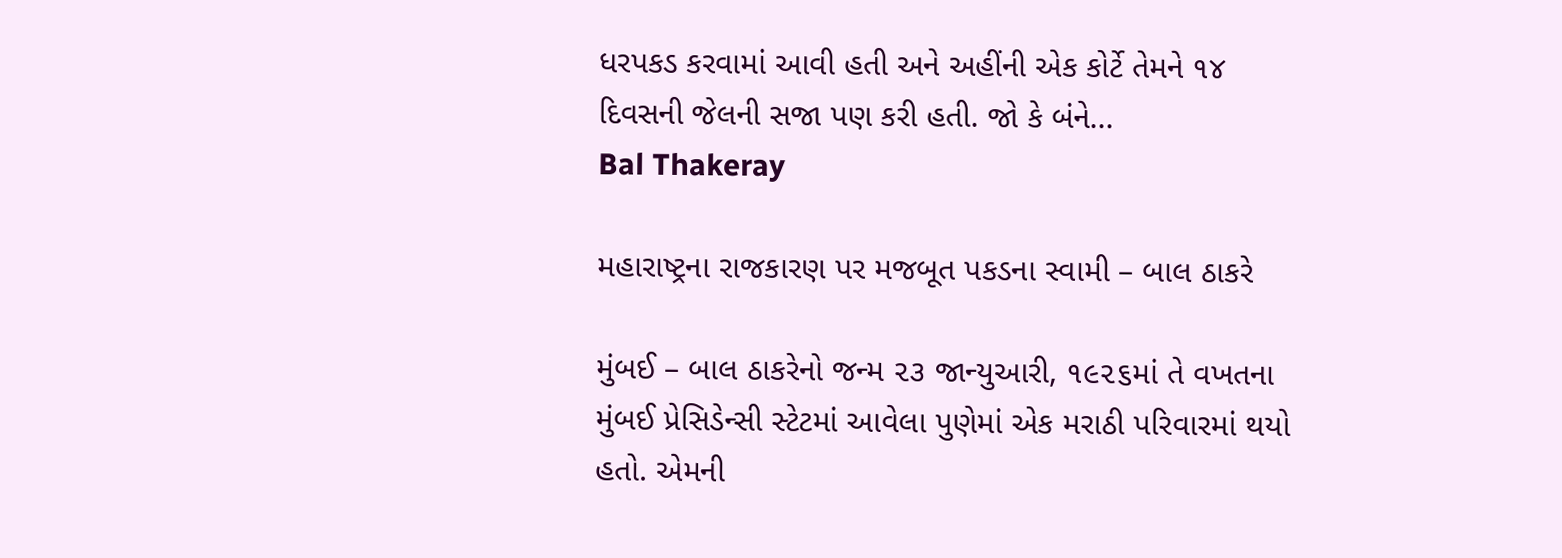ધરપકડ કરવામાં આવી હતી અને અહીંની એક કોર્ટે તેમને ૧૪ દિવસની જેલની સજા પણ કરી હતી. જો કે બંને...
Bal Thakeray

મહારાષ્ટ્રના રાજકારણ પર મજબૂત પકડના સ્વામી – બાલ ઠાકરે

મુંબઈ – બાલ ઠાકરેનો જન્મ ૨૩ જાન્યુઆરી, ૧૯૨૬માં તે વખતના મુંબઈ પ્રેસિડેન્સી સ્ટેટમાં આવેલા પુણેમાં એક મરાઠી પરિવારમાં થયો હતો. એમની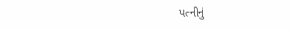પત્નીનું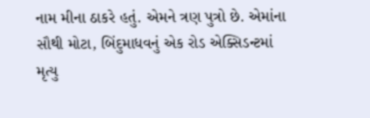નામ મીના ઠાકરે હતું. એમને ત્રણ પુત્રો છે. એમાંના સૌથી મોટા, બિંદુમાધવનું એક રોડ એક્સિડન્ટમાં મૃત્યુ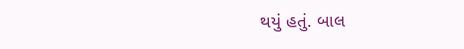થયું હતું. બાલ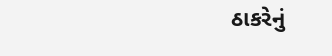ઠાકરેનું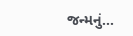જન્મનું...